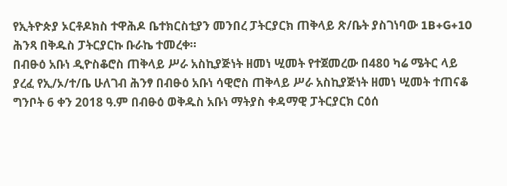የኢትዮጵያ ኦርቶዶክስ ተዋሕዶ ቤተክርስቲያን መንበረ ፓትርያርክ ጠቅላይ ጽ/ቤት ያስገነባው 1B+G+10 ሕንጻ በቅዱስ ፓትርያርኩ ቡራኬ ተመረቀ።
በብፁዕ አቡነ ዲዮስቆሮስ ጠቅላይ ሥራ አስኪያጅነት ዘመነ ሢመት የተጀመረው በ480 ካሬ ሜትር ላይ ያረፈ የኢ/ኦ/ተ/ቤ ሁለገብ ሕንፃ በብፁዕ አቡነ ሳዊሮስ ጠቅላይ ሥራ አስኪያጅነት ዘመነ ሢመት ተጠናቆ ግንቦት 6 ቀን 2018 ዓ.ም በብፁዕ ወቅዱስ አቡነ ማትያስ ቀዳማዊ ፓትርያርክ ርዕሰ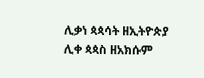ሊቃነ ጳጳሳት ዘኢትዮጵያ ሊቀ ጳጳስ ዘአክሱም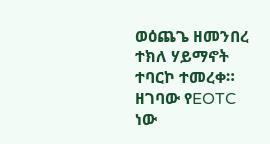ወዕጨጌ ዘመንበረ ተክለ ሃይማኖት ተባርኮ ተመረቀ።
ዘገባው የEOTC ነው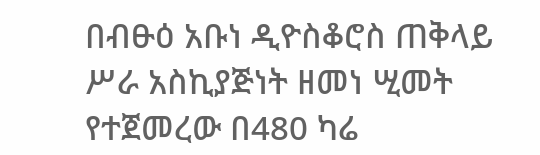በብፁዕ አቡነ ዲዮስቆሮስ ጠቅላይ ሥራ አስኪያጅነት ዘመነ ሢመት የተጀመረው በ480 ካሬ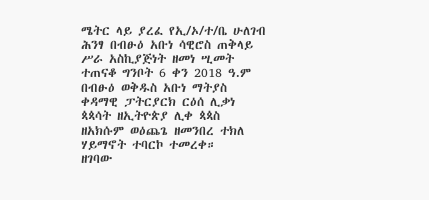ሜትር ላይ ያረፈ የኢ/ኦ/ተ/ቤ ሁለገብ ሕንፃ በብፁዕ አቡነ ሳዊሮስ ጠቅላይ ሥራ አስኪያጅነት ዘመነ ሢመት ተጠናቆ ግንቦት 6 ቀን 2018 ዓ.ም በብፁዕ ወቅዱስ አቡነ ማትያስ ቀዳማዊ ፓትርያርክ ርዕሰ ሊቃነ ጳጳሳት ዘኢትዮጵያ ሊቀ ጳጳስ ዘአክሱም ወዕጨጌ ዘመንበረ ተክለ ሃይማኖት ተባርኮ ተመረቀ።
ዘገባው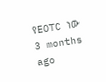የEOTC ነው
3 months ago